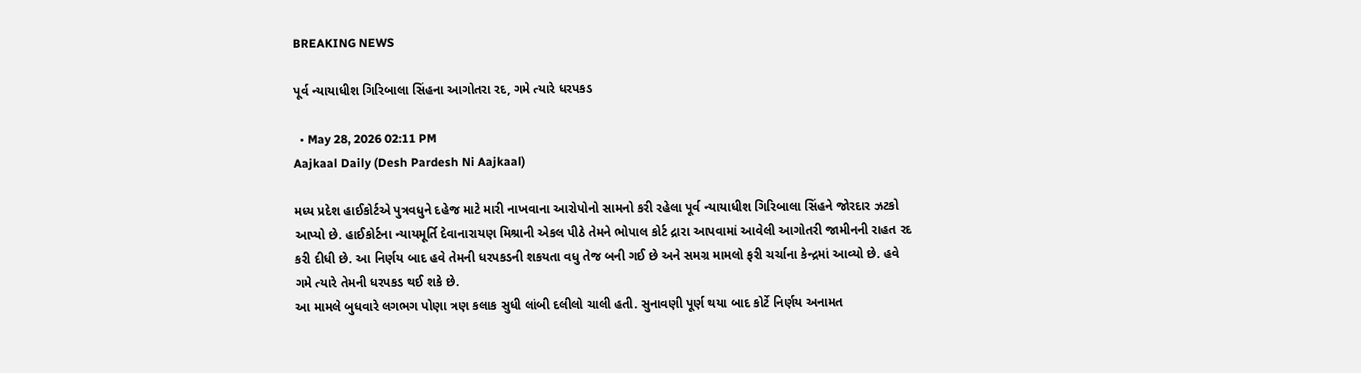BREAKING NEWS

પૂર્વ ન્યાયાધીશ ગિરિબાલા સિંહના આગોતરા રદ, ગમે ત્યારે ધરપકડ

  • May 28, 2026 02:11 PM
Aajkaal Daily (Desh Pardesh Ni Aajkaal)

મધ્ય પ્રદેશ હાઈકોર્ટએ પુત્રવધુને દહેજ માટે મારી નાખવાના આરોપોનો સામનો કરી રહેલા પૂર્વ ન્યાયાધીશ ગિરિબાલા સિંહને જોરદાર ઝટકો આપ્યો છે. હાઈકોર્ટના ન્યાયમૂર્તિ દેવાનારાયણ મિશ્રાની એકલ પીઠે તેમને ભોપાલ કોર્ટ દ્રારા આપવામાં આવેલી આગોતરી જામીનની રાહત રદ કરી દીધી છે. આ નિર્ણય બાદ હવે તેમની ધરપકડની શકયતા વધુ તેજ બની ગઈ છે અને સમગ્ર મામલો ફરી ચર્ચાના કેન્દ્રમાં આવ્યો છે. હવે ગમે ત્યારે તેમની ધરપકડ થઈ શકે છે.
આ મામલે બુધવારે લગભગ પોણા ત્રણ કલાક સુધી લાંબી દલીલો ચાલી હતી. સુનાવણી પૂર્ણ થયા બાદ કોર્ટે નિર્ણય અનામત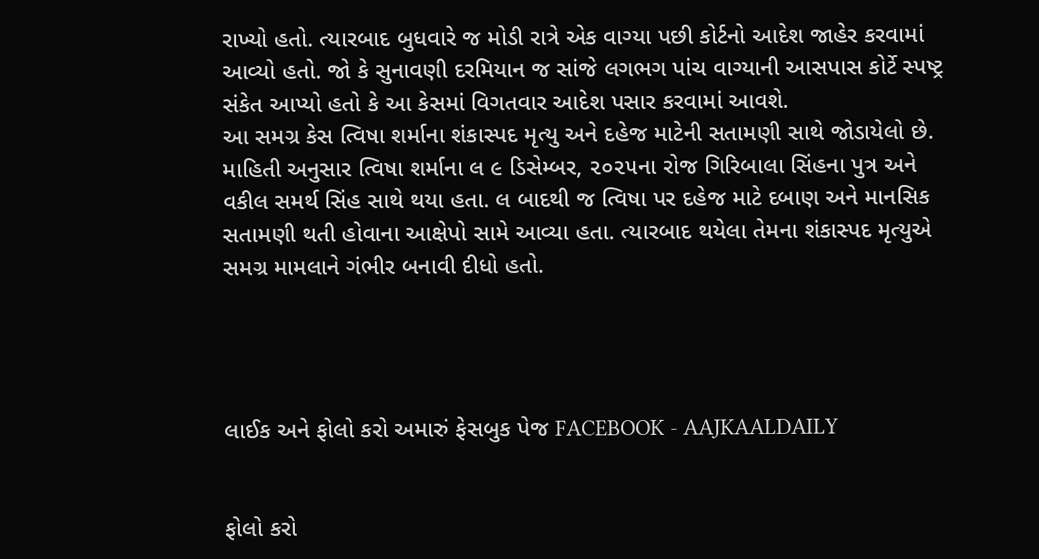રાખ્યો હતો. ત્યારબાદ બુધવારે જ મોડી રાત્રે એક વાગ્યા પછી કોર્ટનો આદેશ જાહેર કરવામાં આવ્યો હતો. જો કે સુનાવણી દરમિયાન જ સાંજે લગભગ પાંચ વાગ્યાની આસપાસ કોર્ટે સ્પષ્ટ્ર સંકેત આપ્યો હતો કે આ કેસમાં વિગતવાર આદેશ પસાર કરવામાં આવશે.
આ સમગ્ર કેસ ત્વિષા શર્માના શંકાસ્પદ મૃત્યુ અને દહેજ માટેની સતામણી સાથે જોડાયેલો છે. માહિતી અનુસાર ત્વિષા શર્માના લ ૯ ડિસેમ્બર, ૨૦૨૫ના રોજ ગિરિબાલા સિંહના પુત્ર અને વકીલ સમર્થ સિંહ સાથે થયા હતા. લ બાદથી જ ત્વિષા પર દહેજ માટે દબાણ અને માનસિક સતામણી થતી હોવાના આક્ષેપો સામે આવ્યા હતા. ત્યારબાદ થયેલા તેમના શંકાસ્પદ મૃત્યુએ સમગ્ર મામલાને ગંભીર બનાવી દીધો હતો.




લાઈક અને ફોલો કરો અમારું ફેસબુક પેજ FACEBOOK - AAJKAALDAILY


ફોલો કરો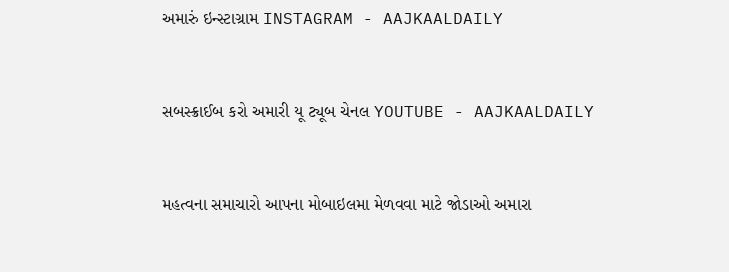અમારું ઇન્સ્ટાગ્રામ INSTAGRAM - AAJKAALDAILY


સબસ્ક્રાઈબ કરો અમારી યૂ ટ્યૂબ ચેનલ YOUTUBE - AAJKAALDAILY


મહત્વના સમાચારો આપના મોબાઇલમા મેળવવા માટે જોડાઓ અમારા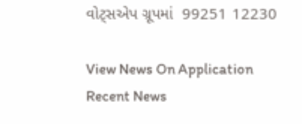વોટ્સએપ ગ્રૂપમાં  99251 12230

View News On Application
Recent News